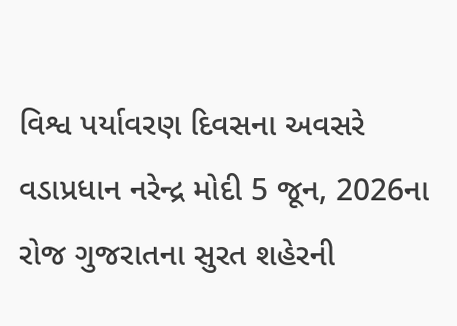વિશ્વ પર્યાવરણ દિવસના અવસરે વડાપ્રધાન નરેન્દ્ર મોદી 5 જૂન, 2026ના રોજ ગુજરાતના સુરત શહેરની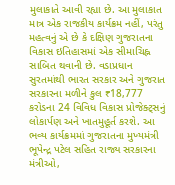મુલાકાતે આવી રહ્યા છે. આ મુલાકાત માત્ર એક રાજકીય કાર્યક્રમ નહીં, પરંતુ મહત્વનું એ છે કે દક્ષિણ ગુજરાતના વિકાસ ઇતિહાસમાં એક સીમાચિહ્ન સાબિત થવાની છે. વડાપ્રધાન સુરતમાંથી ભારત સરકાર અને ગુજરાત સરકારના મળીને કુલ ₹18,777 કરોડના 24 વિવિધ વિકાસ પ્રોજેક્ટ્સનું લોકાર્પણ અને ખાતમુહૂર્ત કરશે. આ ભવ્ય કાર્યક્રમમાં ગુજરાતના મુખ્યમંત્રી ભૂપેન્દ્ર પટેલ સહિત રાજ્ય સરકારના મંત્રીઓ,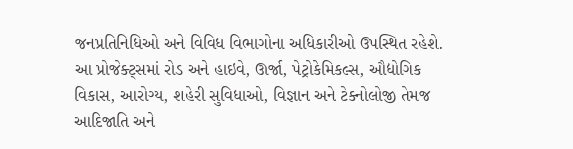જનપ્રતિનિધિઓ અને વિવિધ વિભાગોના અધિકારીઓ ઉપસ્થિત રહેશે.
આ પ્રોજેક્ટ્સમાં રોડ અને હાઇવે, ઊર્જા, પેટ્રોકેમિકલ્સ, ઔદ્યોગિક વિકાસ, આરોગ્ય, શહેરી સુવિધાઓ, વિજ્ઞાન અને ટેક્નોલોજી તેમજ આદિજાતિ અને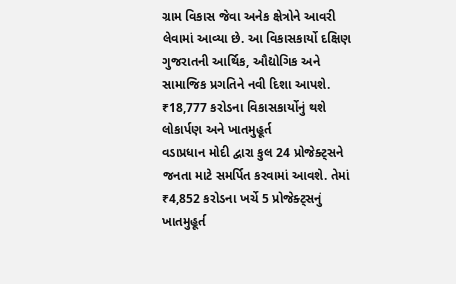ગ્રામ વિકાસ જેવા અનેક ક્ષેત્રોને આવરી લેવામાં આવ્યા છે. આ વિકાસકાર્યો દક્ષિણ ગુજરાતની આર્થિક, ઔદ્યોગિક અને સામાજિક પ્રગતિને નવી દિશા આપશે.
₹18,777 કરોડના વિકાસકાર્યોનું થશે લોકાર્પણ અને ખાતમુહૂર્ત
વડાપ્રધાન મોદી દ્વારા કુલ 24 પ્રોજેક્ટ્સને જનતા માટે સમર્પિત કરવામાં આવશે. તેમાં ₹4,852 કરોડના ખર્ચે 5 પ્રોજેક્ટ્સનું ખાતમુહૂર્ત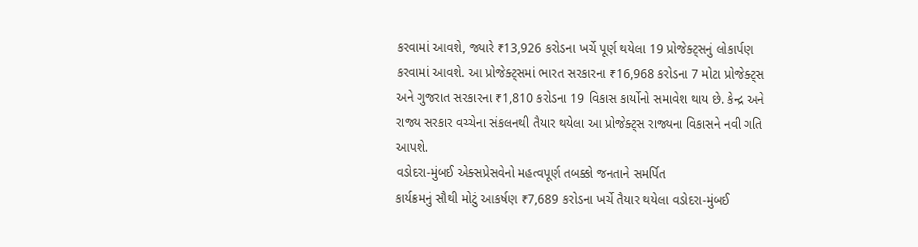કરવામાં આવશે, જ્યારે ₹13,926 કરોડના ખર્ચે પૂર્ણ થયેલા 19 પ્રોજેક્ટ્સનું લોકાર્પણ કરવામાં આવશે. આ પ્રોજેક્ટ્સમાં ભારત સરકારના ₹16,968 કરોડના 7 મોટા પ્રોજેક્ટ્સ અને ગુજરાત સરકારના ₹1,810 કરોડના 19 વિકાસ કાર્યોનો સમાવેશ થાય છે. કેન્દ્ર અને રાજ્ય સરકાર વચ્ચેના સંકલનથી તૈયાર થયેલા આ પ્રોજેક્ટ્સ રાજ્યના વિકાસને નવી ગતિ આપશે.
વડોદરા-મુંબઈ એક્સપ્રેસવેનો મહત્વપૂર્ણ તબક્કો જનતાને સમર્પિત
કાર્યક્રમનું સૌથી મોટું આકર્ષણ ₹7,689 કરોડના ખર્ચે તૈયાર થયેલા વડોદરા-મુંબઈ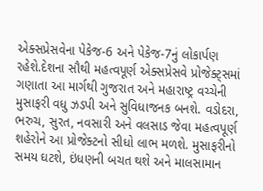એક્સપ્રેસવેના પેકેજ-6 અને પેકેજ-7નું લોકાર્પણ રહેશે.દેશના સૌથી મહત્વપૂર્ણ એક્સપ્રેસવે પ્રોજેક્ટ્સમાં ગણાતા આ માર્ગથી ગુજરાત અને મહારાષ્ટ્ર વચ્ચેની મુસાફરી વધુ ઝડપી અને સુવિધાજનક બનશે. વડોદરા, ભરુચ, સુરત, નવસારી અને વલસાડ જેવા મહત્વપૂર્ણ શહેરોને આ પ્રોજેક્ટનો સીધો લાભ મળશે. મુસાફરીનો સમય ઘટશે, ઇંધણની બચત થશે અને માલસામાન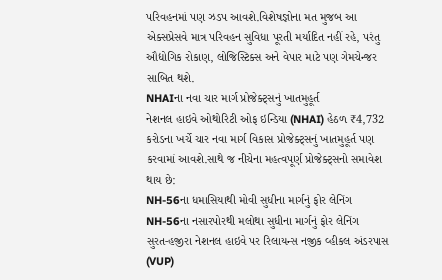પરિવહનમાં પણ ઝડપ આવશે.વિશેષજ્ઞોના મત મુજબ આ એક્સપ્રેસવે માત્ર પરિવહન સુવિધા પૂરતી મર્યાદિત નહીં રહે, પરંતુ ઔદ્યોગિક રોકાણ, લોજિસ્ટિક્સ અને વેપાર માટે પણ ગેમચેન્જર સાબિત થશે.
NHAIના નવા ચાર માર્ગ પ્રોજેક્ટ્સનું ખાતમુહૂર્ત
નેશનલ હાઇવે ઓથોરિટી ઓફ ઇન્ડિયા (NHAI) હેઠળ ₹4,732 કરોડના ખર્ચે ચાર નવા માર્ગ વિકાસ પ્રોજેક્ટ્સનું ખાતમુહૂર્ત પણ કરવામાં આવશે.સાથે જ નીચેના મહત્વપૂર્ણ પ્રોજેક્ટ્સનો સમાવેશ થાય છે:
NH-56ના ધમાસિયાથી મોવી સુધીના માર્ગનું ફોર લેનિંગ
NH-56ના નસારપોરથી મલોથા સુધીના માર્ગનું ફોર લેનિંગ
સુરત-હજીરા નેશનલ હાઇવે પર રિલાયન્સ નજીક વ્હીકલ અંડરપાસ (VUP)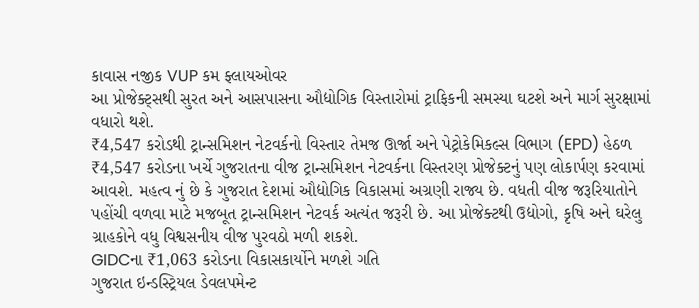કાવાસ નજીક VUP કમ ફ્લાયઓવર
આ પ્રોજેક્ટ્સથી સુરત અને આસપાસના ઔદ્યોગિક વિસ્તારોમાં ટ્રાફિકની સમસ્યા ઘટશે અને માર્ગ સુરક્ષામાં વધારો થશે.
₹4,547 કરોડથી ટ્રાન્સમિશન નેટવર્કનો વિસ્તાર તેમજ ઊર્જા અને પેટ્રોકેમિકલ્સ વિભાગ (EPD) હેઠળ ₹4,547 કરોડના ખર્ચે ગુજરાતના વીજ ટ્રાન્સમિશન નેટવર્કના વિસ્તરણ પ્રોજેક્ટનું પણ લોકાર્પણ કરવામાં આવશે. મહત્વ નું છે કે ગુજરાત દેશમાં ઔદ્યોગિક વિકાસમાં અગ્રણી રાજ્ય છે. વધતી વીજ જરૂરિયાતોને પહોંચી વળવા માટે મજબૂત ટ્રાન્સમિશન નેટવર્ક અત્યંત જરૂરી છે. આ પ્રોજેક્ટથી ઉદ્યોગો, કૃષિ અને ઘરેલુ ગ્રાહકોને વધુ વિશ્વસનીય વીજ પુરવઠો મળી શકશે.
GIDCના ₹1,063 કરોડના વિકાસકાર્યોને મળશે ગતિ
ગુજરાત ઇન્ડસ્ટ્રિયલ ડેવલપમેન્ટ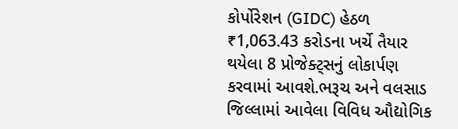કોર્પોરેશન (GIDC) હેઠળ ₹1,063.43 કરોડના ખર્ચે તૈયાર થયેલા 8 પ્રોજેક્ટ્સનું લોકાર્પણ કરવામાં આવશે.ભરૂચ અને વલસાડ જિલ્લામાં આવેલા વિવિધ ઔદ્યોગિક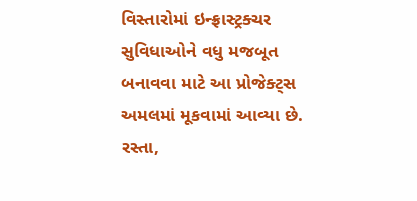વિસ્તારોમાં ઇન્ફ્રાસ્ટ્રક્ચર સુવિધાઓને વધુ મજબૂત બનાવવા માટે આ પ્રોજેક્ટ્સ અમલમાં મૂકવામાં આવ્યા છે. રસ્તા,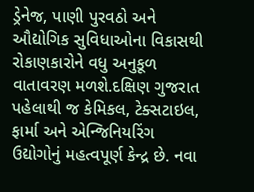ડ્રેનેજ, પાણી પુરવઠો અને ઔદ્યોગિક સુવિધાઓના વિકાસથી રોકાણકારોને વધુ અનુકૂળ વાતાવરણ મળશે.દક્ષિણ ગુજરાત પહેલાથી જ કેમિકલ, ટેક્સટાઇલ, ફાર્મા અને એન્જિનિયરિંગ ઉદ્યોગોનું મહત્વપૂર્ણ કેન્દ્ર છે. નવા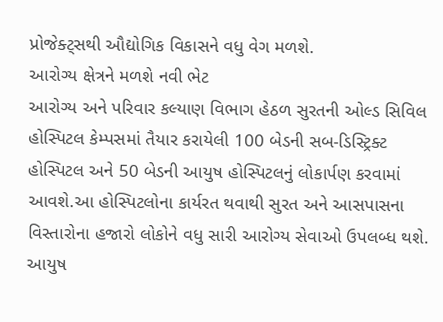પ્રોજેક્ટ્સથી ઔદ્યોગિક વિકાસને વધુ વેગ મળશે.
આરોગ્ય ક્ષેત્રને મળશે નવી ભેટ
આરોગ્ય અને પરિવાર કલ્યાણ વિભાગ હેઠળ સુરતની ઓલ્ડ સિવિલ હોસ્પિટલ કેમ્પસમાં તૈયાર કરાયેલી 100 બેડની સબ-ડિસ્ટ્રિક્ટ હોસ્પિટલ અને 50 બેડની આયુષ હોસ્પિટલનું લોકાર્પણ કરવામાં આવશે.આ હોસ્પિટલોના કાર્યરત થવાથી સુરત અને આસપાસના વિસ્તારોના હજારો લોકોને વધુ સારી આરોગ્ય સેવાઓ ઉપલબ્ધ થશે. આયુષ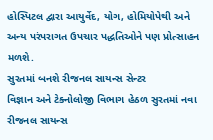હોસ્પિટલ દ્વારા આયુર્વેદ, યોગ, હોમિયોપેથી અને અન્ય પરંપરાગત ઉપચાર પદ્ધતિઓને પણ પ્રોત્સાહન મળશે.
સુરતમાં બનશે રીજનલ સાયન્સ સેન્ટર
વિજ્ઞાન અને ટેક્નોલોજી વિભાગ હેઠળ સુરતમાં નવા રીજનલ સાયન્સ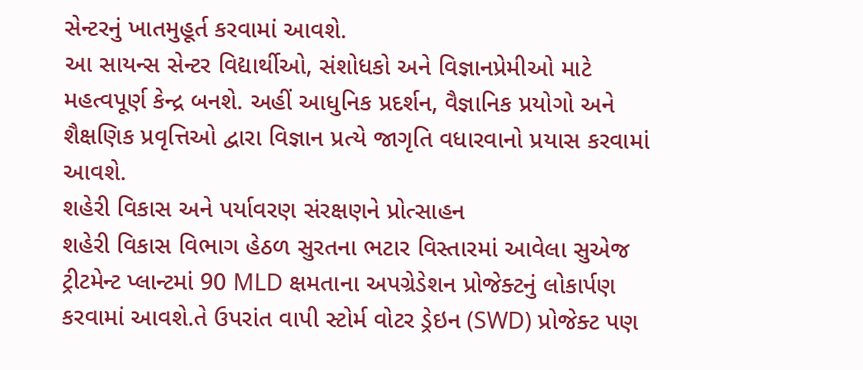સેન્ટરનું ખાતમુહૂર્ત કરવામાં આવશે.
આ સાયન્સ સેન્ટર વિદ્યાર્થીઓ, સંશોધકો અને વિજ્ઞાનપ્રેમીઓ માટે મહત્વપૂર્ણ કેન્દ્ર બનશે. અહીં આધુનિક પ્રદર્શન, વૈજ્ઞાનિક પ્રયોગો અને શૈક્ષણિક પ્રવૃત્તિઓ દ્વારા વિજ્ઞાન પ્રત્યે જાગૃતિ વધારવાનો પ્રયાસ કરવામાં આવશે.
શહેરી વિકાસ અને પર્યાવરણ સંરક્ષણને પ્રોત્સાહન
શહેરી વિકાસ વિભાગ હેઠળ સુરતના ભટાર વિસ્તારમાં આવેલા સુએજ ટ્રીટમેન્ટ પ્લાન્ટમાં 90 MLD ક્ષમતાના અપગ્રેડેશન પ્રોજેક્ટનું લોકાર્પણ કરવામાં આવશે.તે ઉપરાંત વાપી સ્ટોર્મ વોટર ડ્રેઇન (SWD) પ્રોજેક્ટ પણ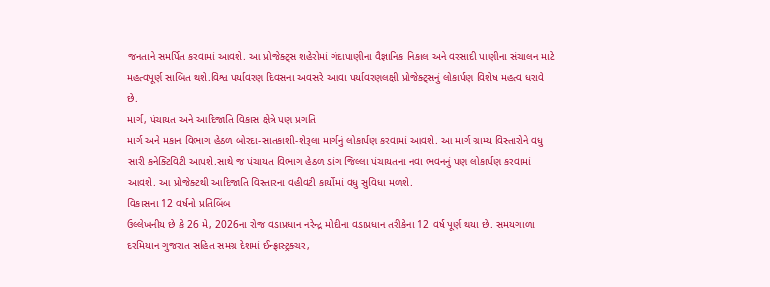જનતાને સમર્પિત કરવામાં આવશે. આ પ્રોજેક્ટ્સ શહેરોમાં ગંદાપાણીના વૈજ્ઞાનિક નિકાલ અને વરસાદી પાણીના સંચાલન માટે મહત્વપૂર્ણ સાબિત થશે.વિશ્વ પર્યાવરણ દિવસના અવસરે આવા પર્યાવરણલક્ષી પ્રોજેક્ટ્સનું લોકાર્પણ વિશેષ મહત્વ ધરાવે છે.
માર્ગ, પંચાયત અને આદિજાતિ વિકાસ ક્ષેત્રે પણ પ્રગતિ
માર્ગ અને મકાન વિભાગ હેઠળ બોરદા-સાતકાશી-શેરૂલા માર્ગનું લોકાર્પણ કરવામાં આવશે. આ માર્ગ ગ્રામ્ય વિસ્તારોને વધુ સારી કનેક્ટિવિટી આપશે.સાથે જ પંચાયત વિભાગ હેઠળ ડાંગ જિલ્લા પંચાયતના નવા ભવનનું પણ લોકાર્પણ કરવામાં આવશે. આ પ્રોજેક્ટથી આદિજાતિ વિસ્તારના વહીવટી કાર્યોમાં વધુ સુવિધા મળશે.
વિકાસના 12 વર્ષનો પ્રતિબિંબ
ઉલ્લેખનીય છે કે 26 મે, 2026ના રોજ વડાપ્રધાન નરેન્દ્ર મોદીના વડાપ્રધાન તરીકેના 12 વર્ષ પૂર્ણ થયા છે. સમયગાળા દરમિયાન ગુજરાત સહિત સમગ્ર દેશમાં ઈન્ફ્રાસ્ટ્રક્ચર,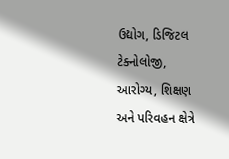ઉદ્યોગ, ડિજિટલ ટેક્નોલોજી, આરોગ્ય, શિક્ષણ અને પરિવહન ક્ષેત્રે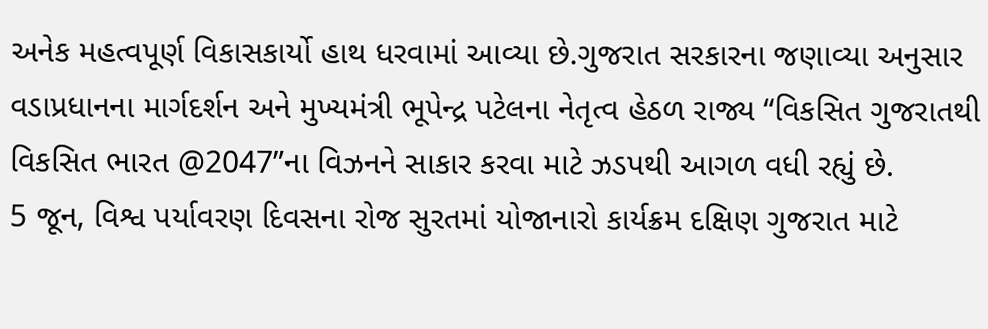અનેક મહત્વપૂર્ણ વિકાસકાર્યો હાથ ધરવામાં આવ્યા છે.ગુજરાત સરકારના જણાવ્યા અનુસાર વડાપ્રધાનના માર્ગદર્શન અને મુખ્યમંત્રી ભૂપેન્દ્ર પટેલના નેતૃત્વ હેઠળ રાજ્ય “વિકસિત ગુજરાતથી વિકસિત ભારત @2047”ના વિઝનને સાકાર કરવા માટે ઝડપથી આગળ વધી રહ્યું છે.
5 જૂન, વિશ્વ પર્યાવરણ દિવસના રોજ સુરતમાં યોજાનારો કાર્યક્રમ દક્ષિણ ગુજરાત માટે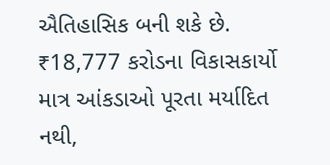ઐતિહાસિક બની શકે છે. ₹18,777 કરોડના વિકાસકાર્યો માત્ર આંકડાઓ પૂરતા મર્યાદિત નથી,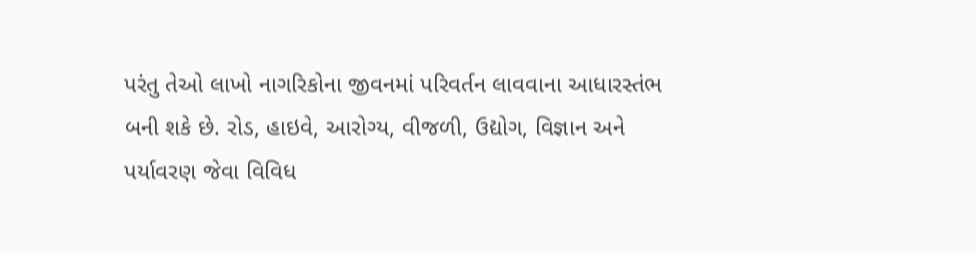પરંતુ તેઓ લાખો નાગરિકોના જીવનમાં પરિવર્તન લાવવાના આધારસ્તંભ બની શકે છે. રોડ, હાઇવે, આરોગ્ય, વીજળી, ઉદ્યોગ, વિજ્ઞાન અને પર્યાવરણ જેવા વિવિધ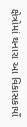ક્ષેત્રોમાં થનારા આ વિકાસકાર્યો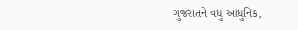ગુજરાતને વધુ આધુનિક,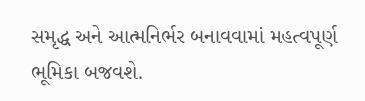સમૃદ્ધ અને આત્મનિર્ભર બનાવવામાં મહત્વપૂર્ણ ભૂમિકા બજવશે.